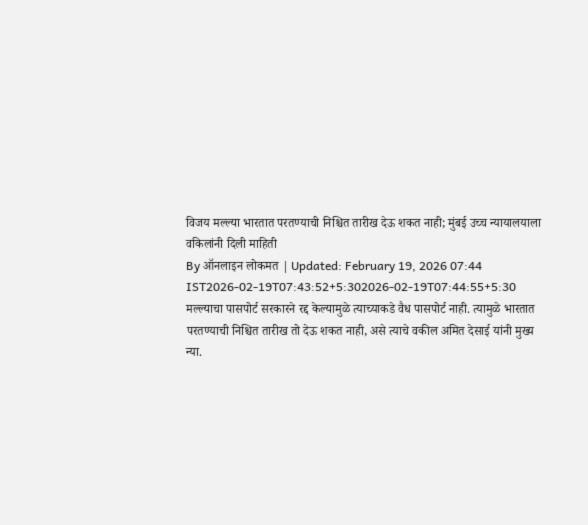विजय मल्ल्या भारतात परतण्याची निश्चित तारीख देऊ शकत नाही; मुंबई उच्च न्यायालयाला वकिलांनी दिली माहिती
By ऑनलाइन लोकमत | Updated: February 19, 2026 07:44 IST2026-02-19T07:43:52+5:302026-02-19T07:44:55+5:30
मल्ल्याचा पासपोर्ट सरकारने रद्द केल्यामुळे त्याच्याकडे वैध पासपोर्ट नाही. त्यामुळे भारतात परतण्याची निश्चित तारीख तो देऊ शकत नाही, असे त्याचे वकील अमित देसाई यांनी मुख्य न्या.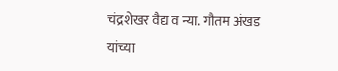चंद्रशेखर वैद्य व न्या. गौतम अंखड यांच्या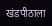खंडपीठाला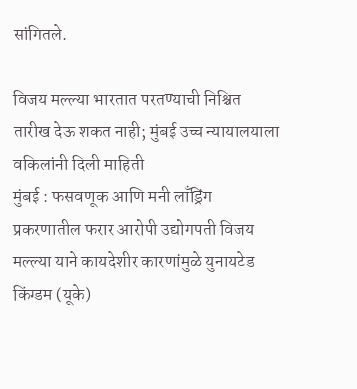सांगितले.

विजय मल्ल्या भारतात परतण्याची निश्चित तारीख देऊ शकत नाही; मुंबई उच्च न्यायालयाला वकिलांनी दिली माहिती
मुंबई : फसवणूक आणि मनी लाँड्रिंग प्रकरणातील फरार आरोपी उद्योगपती विजय मल्ल्या याने कायदेशीर कारणांमुळे युनायटेड किंग्डम (यूके)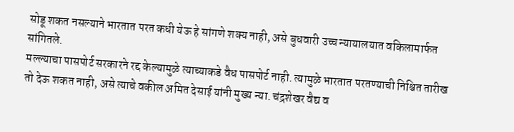सोडू शकत नसल्याने भारतात परत कधी येऊ हे सांगणे शक्य नाही, असे बुधवारी उच्च न्यायालयात वकिलामार्फत सांगितले.
मल्ल्याचा पासपोर्ट सरकारने रद्द केल्यामुळे त्याच्याकडे वैध पासपोर्ट नाही. त्यामुळे भारतात परतण्याची निश्चित तारीख तो देऊ शकत नाही, असे त्याचे वकील अमित देसाई यांनी मुख्य न्या. चंद्रशेखर वैद्य व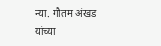न्या. गौतम अंखड यांच्या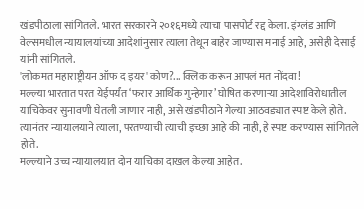खंडपीठाला सांगितले. भारत सरकारने २०१६मध्ये त्याचा पासपोर्ट रद्द केला. इंग्लंड आणि वेल्समधील न्यायालयांच्या आदेशांनुसार त्याला तेथून बाहेर जाण्यास मनाई आहे, असेही देसाई यांनी सांगितले.
'लोकमत महाराष्ट्रीयन ऑफ द इयर' कोण?... क्लिक करून आपलं मत नोंदवा!
मल्ल्या भारतात परत येईपर्यंत ‘फरार आर्थिक गुन्हेगार’ घोषित करणाऱ्या आदेशाविरोधातील याचिकेवर सुनावणी घेतली जाणार नाही, असे खंडपीठाने गेल्या आठवड्यात स्पष्ट केले होते. त्यानंतर न्यायालयाने त्याला, परतण्याची त्याची इच्छा आहे की नाही, हे स्पष्ट करण्यास सांगितले होते.
मल्ल्याने उच्च न्यायालयात दोन याचिका दाखल केल्या आहेत.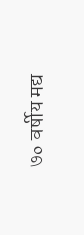७० वर्षीय मद्य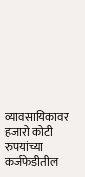व्यावसायिकावर हजारो कोटी रुपयांच्या कर्जफेडीतील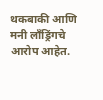थकबाकी आणि मनी लाँड्रिंगचे आरोप आहेत.